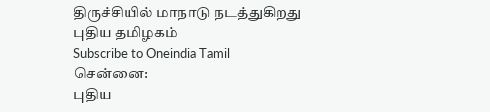திருச்சியில் மாநாடு நடத்துகிறது புதிய தமிழகம்
Subscribe to Oneindia Tamil
சென்னை:
புதிய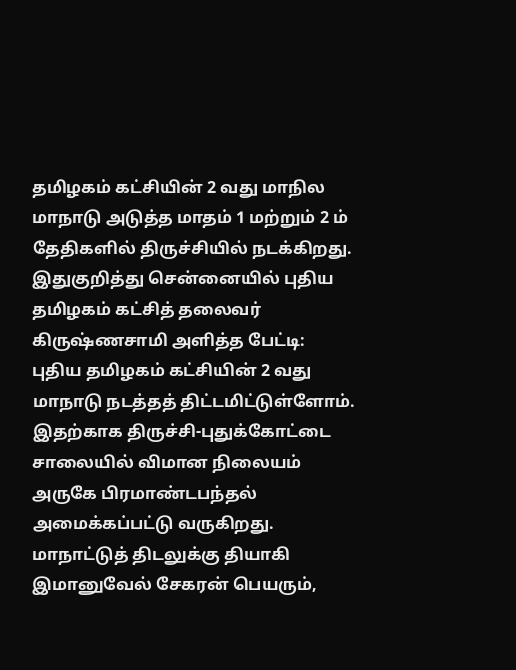தமிழகம் கட்சியின் 2 வது மாநில மாநாடு அடுத்த மாதம் 1 மற்றும் 2 ம் தேதிகளில் திருச்சியில் நடக்கிறது.
இதுகுறித்து சென்னையில் புதிய தமிழகம் கட்சித் தலைவர் கிருஷ்ணசாமி அளித்த பேட்டி:
புதிய தமிழகம் கட்சியின் 2 வது மாநாடு நடத்தத் திட்டமிட்டுள்ளோம். இதற்காக திருச்சி-புதுக்கோட்டை சாலையில் விமான நிலையம் அருகே பிரமாண்டபந்தல் அமைக்கப்பட்டு வருகிறது.
மாநாட்டுத் திடலுக்கு தியாகி இமானுவேல் சேகரன் பெயரும்,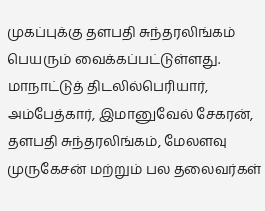முகப்புக்கு தளபதி சுந்தரலிங்கம் பெயரும் வைக்கப்பட்டுள்ளது. மாநாட்டுத் திடலில்பெரியார், அம்பேத்கார், இமானுவேல் சேகரன், தளபதி சுந்தரலிங்கம், மேலளவு முருகேசன் மற்றும் பல தலைவர்கள்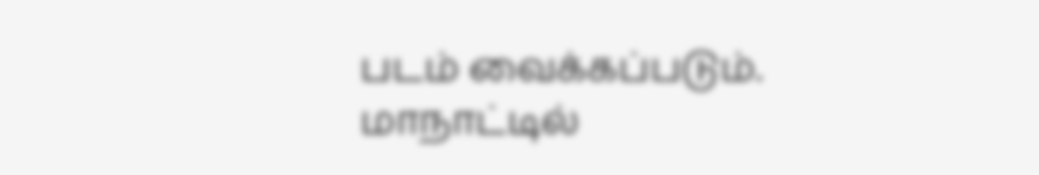படம் வைக்கப்படும்.
மாநாட்டில்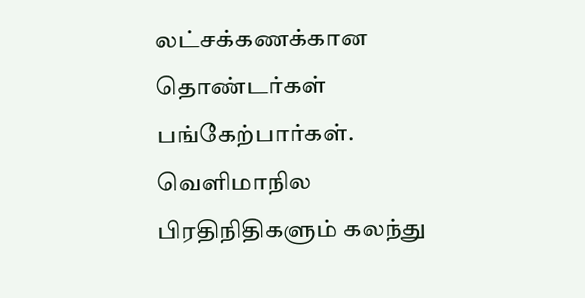லட்சக்கணக்கான தொண்டர்கள் பங்கேற்பார்கள். வெளிமாநில பிரதிநிதிகளும் கலந்து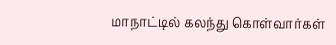மாநாட்டில் கலந்து கொள்வார்கள்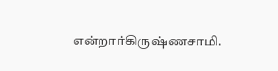என்றார்கிருஷ்ணசாமி.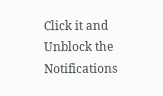Click it and Unblock the Notifications